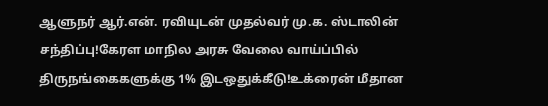ஆளுநர் ஆர்.என். ரவியுடன் முதல்வர் மு.க. ஸ்டாலின் சந்திப்பு!கேரள மாநில அரசு வேலை வாய்ப்பில் திருநங்கைகளுக்கு 1% இடஒதுக்கீடு!உக்ரைன் மீதான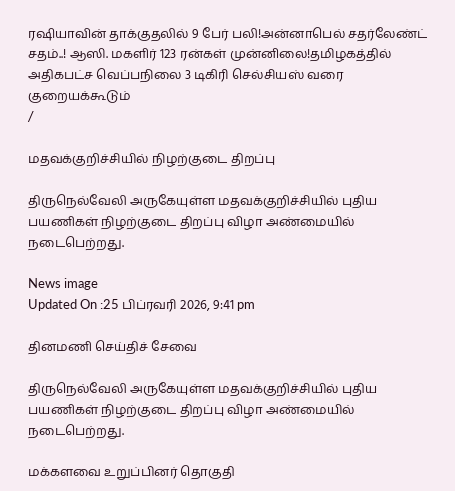ரஷியாவின் தாக்குதலில் 9 பேர் பலி!அன்னாபெல் சதர்லேண்ட் சதம்..! ஆஸி. மகளிர் 123 ரன்கள் முன்னிலை!தமிழகத்தில் அதிகபட்ச வெப்பநிலை 3 டிகிரி செல்சியஸ் வரை குறையக்கூடும்
/

மதவக்குறிச்சியில் நிழற்குடை திறப்பு

திருநெல்வேலி அருகேயுள்ள மதவக்குறிச்சியில் புதிய பயணிகள் நிழற்குடை திறப்பு விழா அண்மையில் நடைபெற்றது.

News image
Updated On :25 பிப்ரவரி 2026, 9:41 pm

தினமணி செய்திச் சேவை

திருநெல்வேலி அருகேயுள்ள மதவக்குறிச்சியில் புதிய பயணிகள் நிழற்குடை திறப்பு விழா அண்மையில் நடைபெற்றது.

மக்களவை உறுப்பினர் தொகுதி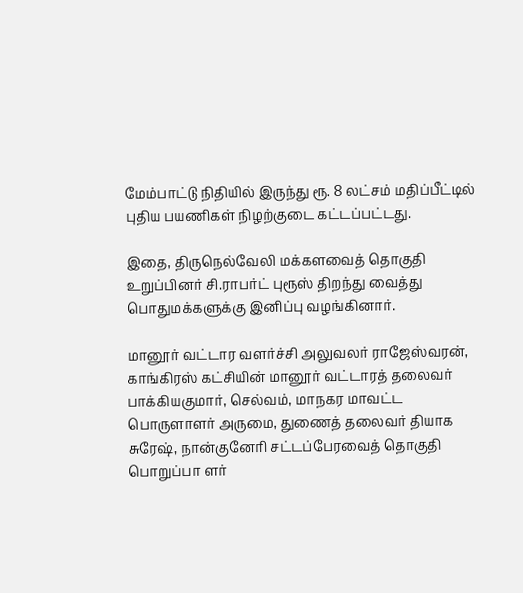மேம்பாட்டு நிதியில் இருந்து ரூ. 8 லட்சம் மதிப்பீட்டில் புதிய பயணிகள் நிழற்குடை கட்டப்பட்டது.

இதை, திருநெல்வேலி மக்களவைத் தொகுதி உறுப்பினர் சி.ராபர்ட் புரூஸ் திறந்து வைத்து பொதுமக்களுக்கு இனிப்பு வழங்கினார்.

மானூர் வட்டார வளர்ச்சி அலுவலர் ராஜேஸ்வரன், காங்கிரஸ் கட்சியின் மானூர் வட்டாரத் தலைவர் பாக்கியகுமார், செல்வம், மாநகர மாவட்ட பொருளாளர் அருமை, துணைத் தலைவர் தியாக சுரேஷ், நான்குனேரி சட்டப்பேரவைத் தொகுதி பொறுப்பா ளர்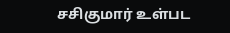சசிகுமார் உள்பட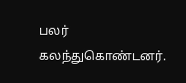பலர் கலந்துகொண்டனர்.